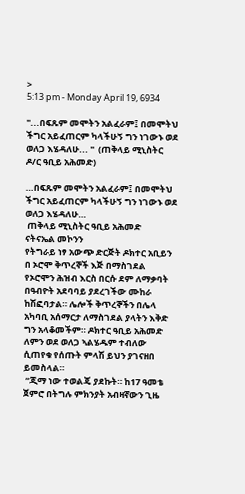>
5:13 pm - Monday April 19, 6934

"...በፍጹም መሞትን አልፈራም፤ በመሞትህ ችግር አይፈጠርም ካላችሁኝ ግን ነገውኑ ወደ ወለጋ እሄዳለሁ... "  (ጠቅላይ ሚኒስትር ዶ/ር ዓቢይ አሕመድ)

…በፍጹም መሞትን አልፈራም፤ በመሞትህ ችግር አይፈጠርም ካላችሁኝ ግን ነገውኑ ወደ ወለጋ እሄዳለሁ…
 ጠቅላይ ሚኒስትር ዓቢይ አሕመድ
ናትናኤል መኮንን
የትግራይ ነፃ አውጭ ድርጅት ዶክተር አቢይን በ ኦሮሞ ቅጥረኞች እጅ በማስገደል የኦሮሞን ሕዝብ እርስ በርሱ ደም ለማቃባት በዓብዮት አደባባይ ያደረገችው ሙከራ ከሽፎባታል። ሌሎች ቅጥረኞችን በሌላ አካባቢ አሰማርታ ለማስገደል ያላትን እቅድ ግን አላቆመችም። ዶክተር ዓቢይ አሕመድ ለምን ወደ ወለጋ ኣልሄዱም ተብለው ሲጠየቁ የሰጡት ምላሽ ይህን ያገናዘበ ይመስላል።
 “ጂማ ነው ተወልጄ ያደኩት። ከ17 ዓመቴ ጀምሮ በትግሉ ምክንያት አብዛኛውን ጊዜ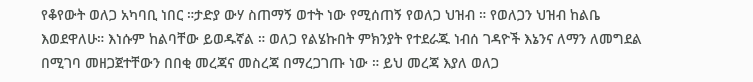የቆየውት ወለጋ አካባቢ ነበር ።ታድያ ውሃ ስጠማኝ ወተት ነው የሚሰጠኝ የወለጋ ህዝብ ። የወለጋን ህዝብ ከልቤ እወደዋለሁ። እነሱም ከልባቸው ይወዱኛል ። ወለጋ የልሄኩበት ምክንያት የተደራጁ ነብሰ ገዳዮች እኔንና ለማን ለመግደል በሚገባ መዘጋጀተቸውን በበቂ መረጃና መስረጃ በማረጋገጡ ነው ። ይህ መረጃ እያለ ወለጋ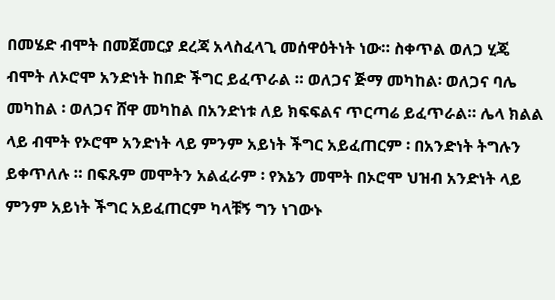በመሄድ ብሞት በመጀመርያ ደረጃ አላስፈላጊ መሰዋዕትነት ነው። ስቀጥል ወለጋ ሂጄ ብሞት ለኦሮሞ አንድነት ከበድ ችግር ይፈጥራል ። ወለጋና ጅማ መካከል፡ ወለጋና ባሌ መካከል ፡ ወለጋና ሸዋ መካከል በአንድነቱ ለይ ክፍፍልና ጥርጣሬ ይፈጥራል። ሌላ ክልል ላይ ብሞት የኦሮሞ አንድነት ላይ ምንም አይነት ችግር አይፈጠርም ፡ በአንድነት ትግሉን ይቀጥለሉ ። በፍጹም መሞትን አልፈራም ፡ የእኔን መሞት በኦሮሞ ህዝብ አንድነት ላይ ምንም አይነት ችግር አይፈጠርም ካላቹኝ ግን ነገውኑ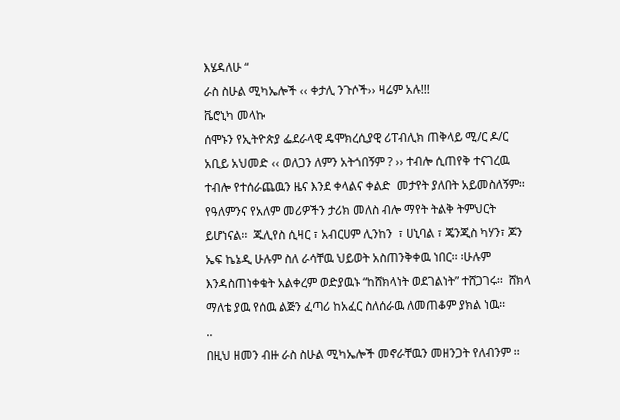እሄዳለሁ “
ራስ ስሁል ሚካኤሎች ‹‹ ቀታሊ ንጉሶች›› ዛሬም አሉ!!!
ቬሮኒካ መላኩ
ሰሞኑን የኢትዮጵያ ፌደራላዊ ዴሞክረሲያዊ ሪፐብሊክ ጠቅላይ ሚ/ር ዶ/ር አቢይ አህመድ ‹‹ ወለጋን ለምን አትጎበኝም ? ›› ተብሎ ሲጠየቅ ተናገረዉ ተብሎ የተሰራጨዉን ዜና እንደ ቀላልና ቀልድ  መታየት ያለበት አይመስለኝም፡፡ የዓለምንና የአለም መሪዎችን ታሪክ መለስ ብሎ ማየት ትልቅ ትምህርት ይሆነናል፡፡  ጁሊየስ ሲዛር ፣ አብርሀም ሊንከን  ፣ ሀኒባል ፣ ጄንጂስ ካሃን፣ ጆን ኤፍ ኬኔዲ ሁሉም ስለ ራሳቸዉ ህይወት አስጠንቅቀዉ ነበር፡፡ ፡ሁሉም  እንዳስጠነቀቁት አልቀረም ወድያዉኑ “ከሸክላነት ወደገልነት” ተሸጋገሩ፡፡  ሸክላ ማለቴ ያዉ የሰዉ ልጅን ፈጣሪ ከአፈር ስለሰራዉ ለመጠቆም ያክል ነዉ፡፡
..
በዚህ ዘመን ብዙ ራስ ስሁል ሚካኤሎች መኖራቸዉን መዘንጋት የለብንም ፡፡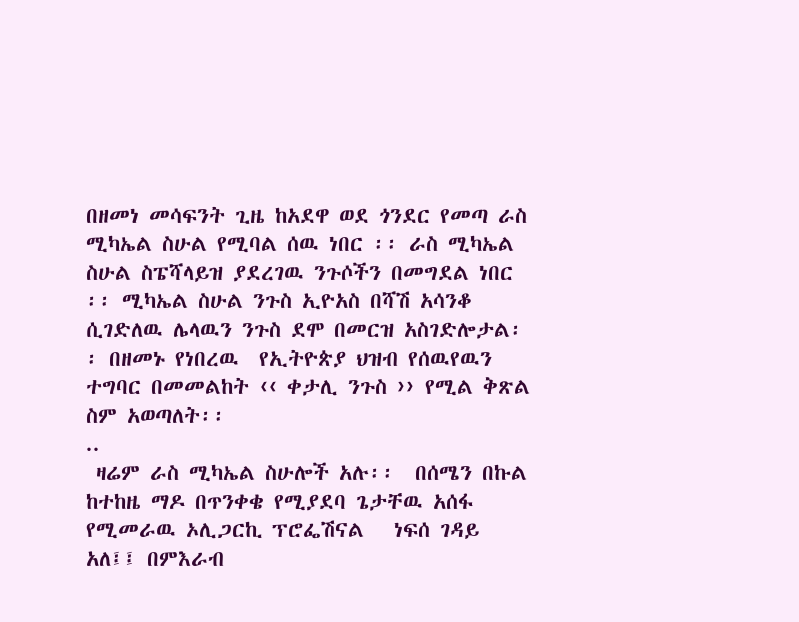በዘመነ መሳፍንት ጊዜ ከአደዋ ወደ ጎንደር የመጣ ራስ ሚካኤል ስሁል የሚባል ሰዉ ነበር ፡፡ ራስ ሚካኤል ስሁል ስፔሻላይዝ ያደረገዉ ንጉሶችን በመግደል ነበር ፡፡ ሚካኤል ስሁል ንጉስ ኢዮአስ በሻሽ አሳንቆ ሲገድለዉ ሌላዉን ንጉስ ደሞ በመርዝ አስገድሎታል፡፡ በዘመኑ የነበረዉ  የኢትዮጵያ ህዝብ የሰዉየዉን ተግባር በመመልከት ‹‹ ቀታሊ ንጉስ ›› የሚል ቅጽል ስም አወጣለት፡፡
..
 ዛሬም ራስ ሚካኤል ስሁሎች አሉ፡፡  በሰሜን በኩል ከተከዜ ማዶ በጥንቀቄ የሚያደባ ጌታቸዉ አሰፋ የሚመራዉ ኦሊጋርኪ ፕሮፌሽናል   ነፍሰ ገዳይ አለ፤፤ በምእራብ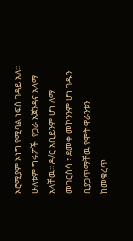ኦሮሚያም ኦነግ የሚባል ነፍሰ ገዳይ አለ፡፡ ሁለቱም ግሩፖች  የጋራ አጀንዳና አላማ አላቸዉ፡፡ ዶ/ር አቢይንም ሆነ ለማ መገርስሳ ፣ ደመቀ መኮንንም ሆነ ገዱን  ቢያጋጥማቸዉ የሞት ዋራንቱን ከመቁረጥ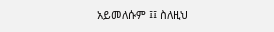አይመለሱም ፤፤ ስለዚህ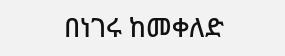በነገሩ ከመቀለድ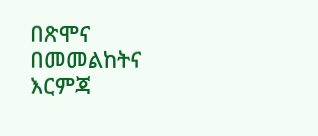በጽሞና በመመልከትና እርምጃ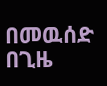በመዉሰድ በጊዜ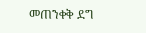መጠንቀቅ ደግ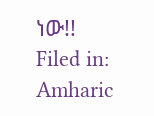ነው!!
Filed in: Amharic